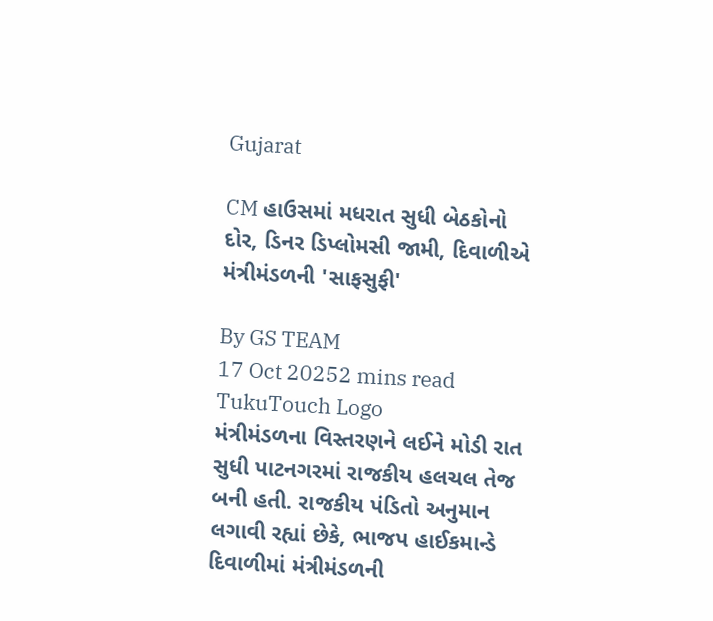Gujarat

CM હાઉસમાં મધરાત સુધી બેઠકોનો દોર, ડિનર ડિપ્લોમસી જામી, દિવાળીએ મંત્રીમંડળની 'સાફસુફી'

By GS TEAM
17 Oct 20252 mins read
TukuTouch Logo
મંત્રીમંડળના વિસ્તરણને લઈને મોડી રાત સુધી પાટનગરમાં રાજકીય હલચલ તેજ બની હતી. રાજકીય પંડિતો અનુમાન લગાવી રહ્યાં છેકે, ભાજપ હાઈકમાન્ડે દિવાળીમાં મંત્રીમંડળની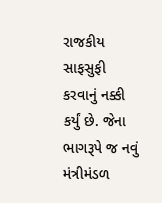રાજકીય સાફસુફી કરવાનું નક્કી કર્યું છે. જેના ભાગરૂપે જ નવું મંત્રીમંડળ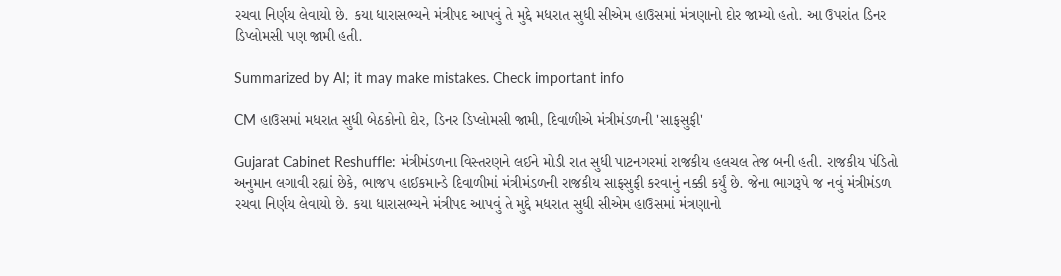રચવા નિર્ણય લેવાયો છે. કયા ધારાસભ્યને મંત્રીપદ આપવું તે મુદ્દે મધરાત સુધી સીએમ હાઉસમાં મંત્રણાનો દોર જામ્યો હતો. આ ઉપરાંત ડિનર ડિપ્લોમસી પણ જામી હતી.

Summarized by AI; it may make mistakes. Check important info

CM હાઉસમાં મધરાત સુધી બેઠકોનો દોર, ડિનર ડિપ્લોમસી જામી, દિવાળીએ મંત્રીમંડળની 'સાફસુફી'

Gujarat Cabinet Reshuffle: મંત્રીમંડળના વિસ્તરણને લઈને મોડી રાત સુધી પાટનગરમાં રાજકીય હલચલ તેજ બની હતી. રાજકીય પંડિતો અનુમાન લગાવી રહ્યાં છેકે, ભાજપ હાઈકમાન્ડે દિવાળીમાં મંત્રીમંડળની રાજકીય સાફસુફી કરવાનું નક્કી કર્યું છે. જેના ભાગરૂપે જ નવું મંત્રીમંડળ રચવા નિર્ણય લેવાયો છે. કયા ધારાસભ્યને મંત્રીપદ આપવું તે મુદ્દે મધરાત સુધી સીએમ હાઉસમાં મંત્રણાનો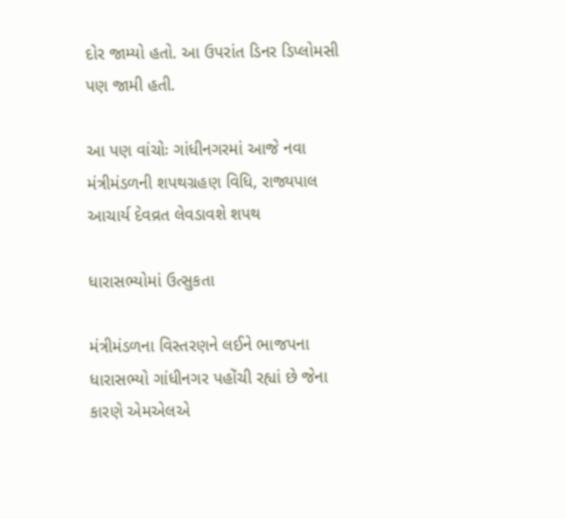દોર જામ્યો હતો. આ ઉપરાંત ડિનર ડિપ્લોમસી પણ જામી હતી.

આ પણ વાંચોઃ ગાંધીનગરમાં આજે નવા મંત્રીમંડળની શપથગ્રહણ વિધિ, રાજ્યપાલ આચાર્ય દેવવ્રત લેવડાવશે શપથ

ધારાસભ્યોમાં ઉત્સુકતા

મંત્રીમંડળના વિસ્તરણને લઈને ભાજપના ધારાસભ્યો ગાંધીનગર પહોંચી રહ્યાં છે જેના કારણે એમએલએ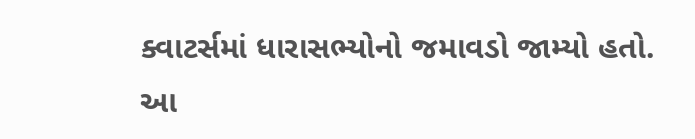ક્વાટર્સમાં ધારાસભ્યોનો જમાવડો જામ્યો હતો. આ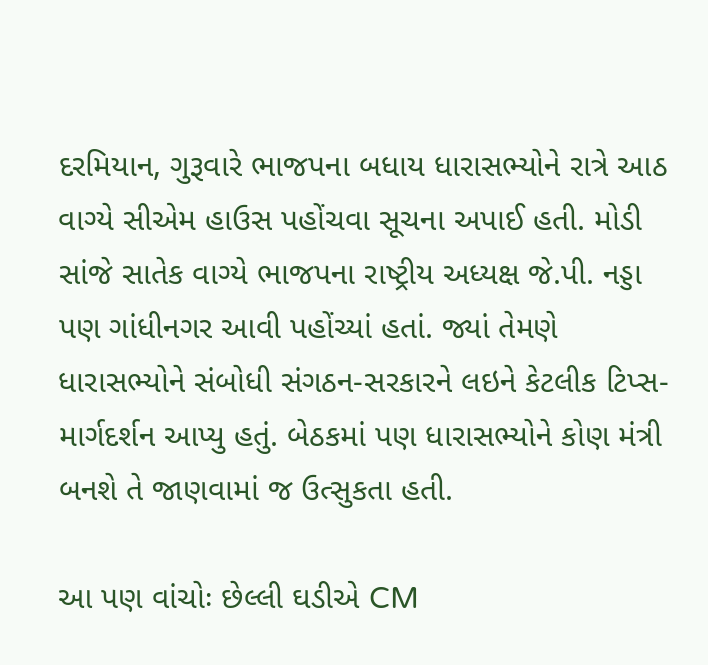દરમિયાન, ગુરૂવારે ભાજપના બધાય ધારાસભ્યોને રાત્રે આઠ વાગ્યે સીએમ હાઉસ પહોંચવા સૂચના અપાઈ હતી. મોડી સાંજે સાતેક વાગ્યે ભાજપના રાષ્ટ્રીય અધ્યક્ષ જે.પી. નડ્ડા પણ ગાંધીનગર આવી પહોંચ્યાં હતાં. જ્યાં તેમણે ધારાસભ્યોને સંબોધી સંગઠન-સરકારને લઇને કેટલીક ટિપ્સ-માર્ગદર્શન આપ્યુ હતું. બેઠકમાં પણ ધારાસભ્યોને કોણ મંત્રી બનશે તે જાણવામાં જ ઉત્સુકતા હતી.

આ પણ વાંચોઃ છેલ્લી ઘડીએ CM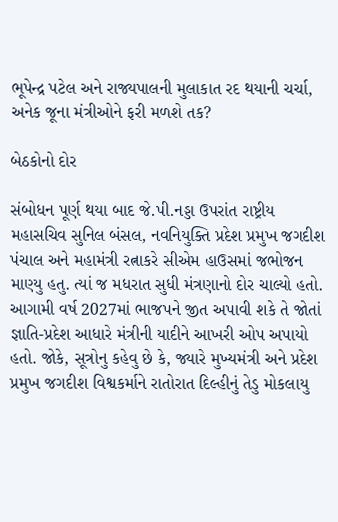ભૂપેન્દ્ર પટેલ અને રાજ્યપાલની મુલાકાત રદ થયાની ચર્ચા, અનેક જૂના મંત્રીઓને ફરી મળશે તક?

બેઠકોનો દોર

સંબોધન પૂર્ણ થયા બાદ જે.પી.નડ્ડા ઉપરાંત રાષ્ટ્રીય મહાસચિવ સુનિલ બંસલ, નવનિયુક્તિ પ્રદેશ પ્રમુખ જગદીશ પંચાલ અને મહામંત્રી રત્નાકરે સીએમ હાઉસમાં જભોજન માણ્યુ હતુ. ત્યાં જ મધરાત સુધી મંત્રણાનો દોર ચાલ્યો હતો. આગામી વર્ષ 2027માં ભાજપને જીત અપાવી શકે તે જોતાં જ્ઞાતિ-પ્રદેશ આધારે મંત્રીની યાદીને આખરી ઓપ અપાયો હતો. જોકે, સૂત્રોનુ કહેવુ છે કે, જ્યારે મુખ્યમંત્રી અને પ્રદેશ પ્રમુખ જગદીશ વિશ્વકર્માને રાતોરાત દિલ્હીનું તેડુ મોકલાયુ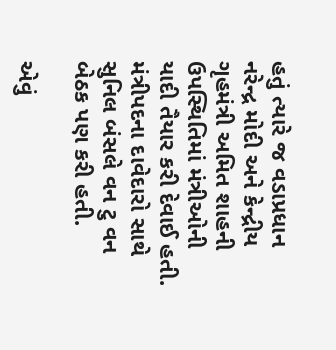હતું ત્યારે જ વડાપ્રધાન નરેન્દ્ર મોદી અને કેન્દ્રીય ગૃહમંત્રી અમિત શાહની ઉપસ્થિતિમાં મંત્રીઓની યાદી તૈયાર કરી દેવાઈ હતી. મંત્રીપદના દાવેદારો સાથે સુનિલ બંસલે વન ટુ વન બેઠક પણ કરી હતી.

એવું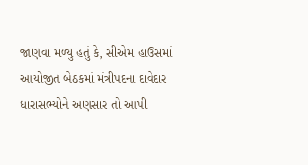જાણવા મળ્યુ હતું કે, સીએમ હાઉસમાં આયોજીત બેઠકમાં મંત્રીપદના દાવેદાર ધારાસભ્યોને અણસાર તો આપી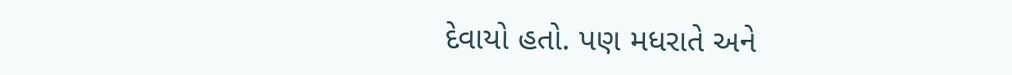દેવાયો હતો. પણ મધરાતે અને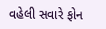વહેલી સવારે ફોન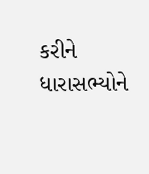કરીને ધારાસભ્યોને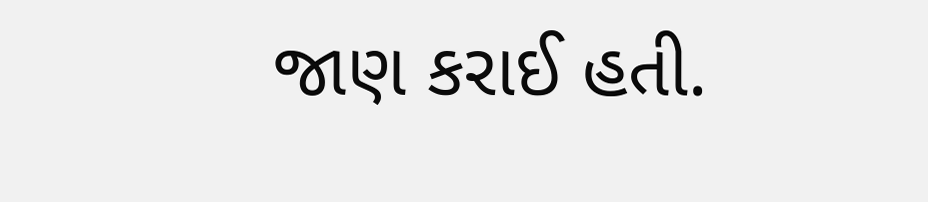જાણ કરાઈ હતી.